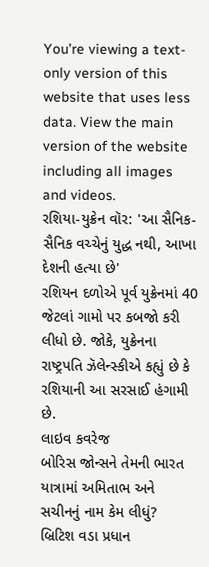You’re viewing a text-only version of this website that uses less data. View the main version of the website including all images and videos.
રશિયા-યુક્રેન વૉર: 'આ સૈનિક-સૈનિક વચ્ચેનું યુદ્ધ નથી, આખા દેશની હત્યા છે'
રશિયન દળોએ પૂર્વ યુક્રેનમાં 40 જેટલાં ગામો પર કબજો કરી લીધો છે. જોકે, યુક્રેનના રાષ્ટ્રપતિ ઝૅલેન્સ્કીએ કહ્યું છે કે રશિયાની આ સરસાઈ હંગામી છે.
લાઇવ કવરેજ
બોરિસ જોન્સને તેમની ભારત યાત્રામાં અમિતાભ અને સચીનનું નામ કેમ લીધું?
બ્રિટિશ વડા પ્રધાન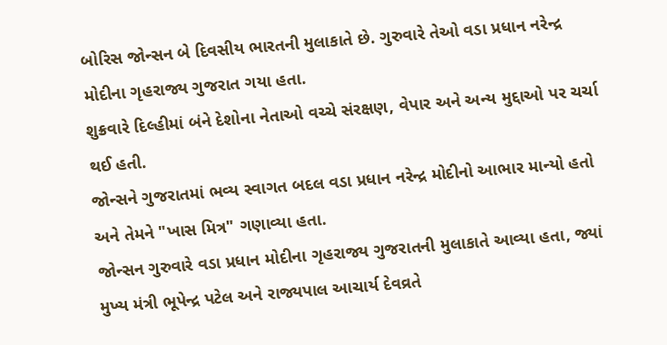બોરિસ જોન્સન બે દિવસીય ભારતની મુલાકાતે છે. ગુરુવારે તેઓ વડા પ્રધાન નરેન્દ્ર મોદીના ગૃહરાજ્ય ગુજરાત ગયા હતા.
શુક્રવારે દિલ્હીમાં બંને દેશોના નેતાઓ વચ્ચે સંરક્ષણ, વેપાર અને અન્ય મુદ્દાઓ પર ચર્ચા થઈ હતી.
જોન્સને ગુજરાતમાં ભવ્ય સ્વાગત બદલ વડા પ્રધાન નરેન્દ્ર મોદીનો આભાર માન્યો હતો અને તેમને "ખાસ મિત્ર" ગણાવ્યા હતા.
જોન્સન ગુરુવારે વડા પ્રધાન મોદીના ગૃહરાજ્ય ગુજરાતની મુલાકાતે આવ્યા હતા, જ્યાં મુખ્ય મંત્રી ભૂપેન્દ્ર પટેલ અને રાજ્યપાલ આચાર્ય દેવવ્રતે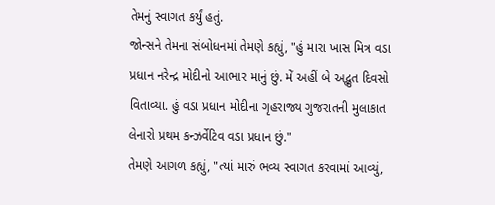તેમનું સ્વાગત કર્યું હતું.
જોન્સને તેમના સંબોધનમાં તેમણે કહ્યું, "હું મારા ખાસ મિત્ર વડા પ્રધાન નરેન્દ્ર મોદીનો આભાર માનું છું. મેં અહીં બે અદ્ભુત દિવસો વિતાવ્યા. હું વડા પ્રધાન મોદીના ગૃહરાજ્ય ગુજરાતની મુલાકાત લેનારો પ્રથમ કન્ઝર્વેટિવ વડા પ્રધાન છું."
તેમણે આગળ કહ્યું, "ત્યાં મારું ભવ્ય સ્વાગત કરવામાં આવ્યું,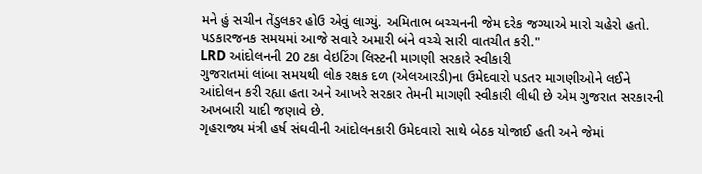મને હું સચીન તેંડુલકર હોઉ એવું લાગ્યું. અમિતાભ બચ્ચનની જેમ દરેક જગ્યાએ મારો ચહેરો હતો. પડકારજનક સમયમાં આજે સવારે અમારી બંને વચ્ચે સારી વાતચીત કરી."
LRD આંદોલનની 20 ટકા વેઇટિંગ લિસ્ટની માગણી સરકારે સ્વીકારી
ગુજરાતમાં લાંબા સમયથી લોક રક્ષક દળ (એલઆરડી)ના ઉમેદવારો પડતર માગણીઓને લઈને આંદોલન કરી રહ્યા હતા અને આખરે સરકાર તેમની માગણી સ્વીકારી લીધી છે એમ ગુજરાત સરકારની અખબારી યાદી જણાવે છે.
ગૃહરાજ્ય મંત્રી હર્ષ સંઘવીની આંદોલનકારી ઉમેદવારો સાથે બેઠક યોજાઈ હતી અને જેમાં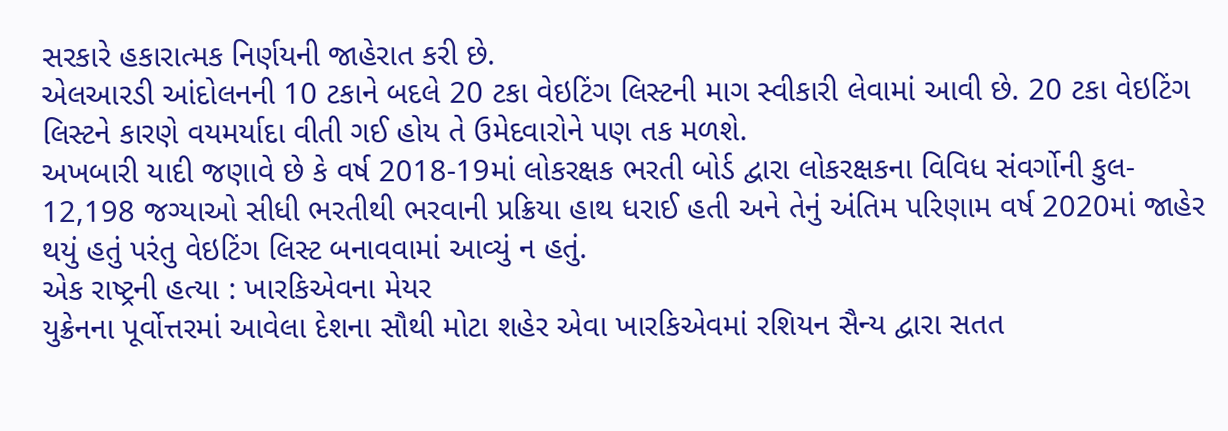સરકારે હકારાત્મક નિર્ણયની જાહેરાત કરી છે.
એલઆરડી આંદોલનની 10 ટકાને બદલે 20 ટકા વેઇટિંગ લિસ્ટની માગ સ્વીકારી લેવામાં આવી છે. 20 ટકા વેઇટિંગ લિસ્ટને કારણે વયમર્યાદા વીતી ગઈ હોય તે ઉમેદવારોને પણ તક મળશે.
અખબારી યાદી જણાવે છે કે વર્ષ 2018-19માં લોકરક્ષક ભરતી બોર્ડ દ્વારા લોકરક્ષકના વિવિધ સંવર્ગોની કુલ- 12,198 જગ્યાઓ સીધી ભરતીથી ભરવાની પ્રક્રિયા હાથ ધરાઈ હતી અને તેનું અંતિમ પરિણામ વર્ષ 2020માં જાહેર થયું હતું પરંતુ વેઇટિંગ લિસ્ટ બનાવવામાં આવ્યું ન હતું.
એક રાષ્ટ્રની હત્યા : ખારકિએવના મેયર
યુક્રેનના પૂર્વોત્તરમાં આવેલા દેશના સૌથી મોટા શહેર એવા ખારકિએવમાં રશિયન સૈન્ય દ્વારા સતત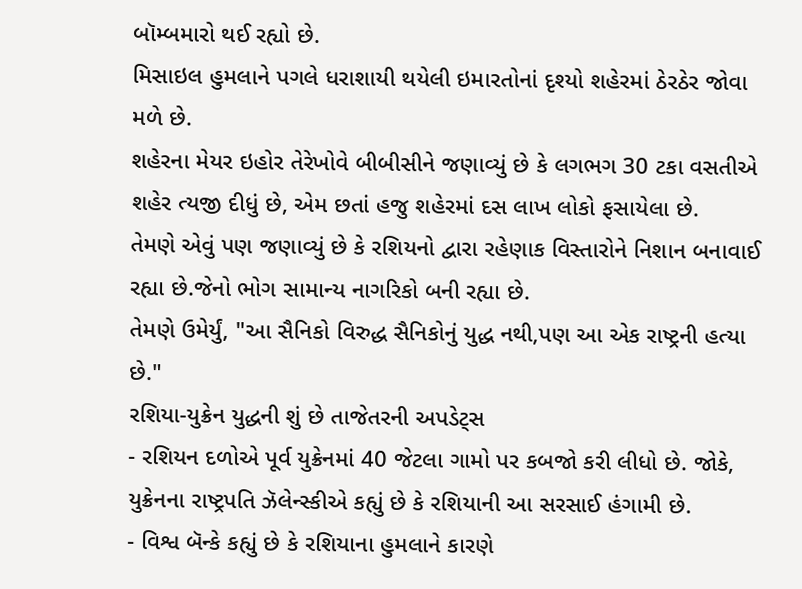બૉમ્બમારો થઈ રહ્યો છે.
મિસાઇલ હુમલાને પગલે ધરાશાયી થયેલી ઇમારતોનાં દૃશ્યો શહેરમાં ઠેરઠેર જોવા મળે છે.
શહેરના મેયર ઇહોર તેરેખોવે બીબીસીને જણાવ્યું છે કે લગભગ 30 ટકા વસતીએ શહેર ત્યજી દીધું છે, એમ છતાં હજુ શહેરમાં દસ લાખ લોકો ફસાયેલા છે.
તેમણે એવું પણ જણાવ્યું છે કે રશિયનો દ્વારા રહેણાક વિસ્તારોને નિશાન બનાવાઈ રહ્યા છે.જેનો ભોગ સામાન્ય નાગરિકો બની રહ્યા છે.
તેમણે ઉમેર્યું, "આ સૈનિકો વિરુદ્ધ સૈનિકોનું યુદ્ધ નથી,પણ આ એક રાષ્ટ્રની હત્યા છે."
રશિયા-યુક્રેન યુદ્ધની શું છે તાજેતરની અપડેટ્સ
- રશિયન દળોએ પૂર્વ યુક્રેનમાં 40 જેટલા ગામો પર કબજો કરી લીધો છે. જોકે, યુક્રેનના રાષ્ટ્રપતિ ઝૅલેન્સ્કીએ કહ્યું છે કે રશિયાની આ સરસાઈ હંગામી છે.
- વિશ્વ બૅન્કે કહ્યું છે કે રશિયાના હુમલાને કારણે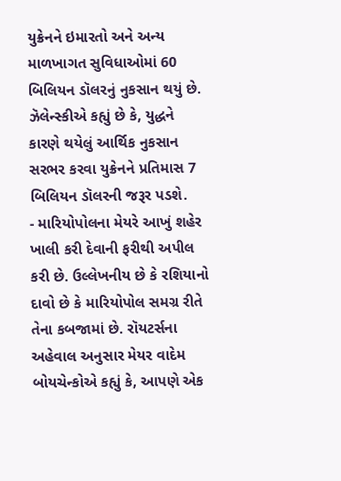યુક્રેનને ઇમારતો અને અન્ય માળખાગત સુવિધાઓમાં 60 બિલિયન ડૉલરનું નુકસાન થયું છે. ઝૅલેન્સ્કીએ કહ્યું છે કે, યુદ્ધને કારણે થયેલું આર્થિક નુકસાન સરભર કરવા યુક્રેનને પ્રતિમાસ 7 બિલિયન ડૉલરની જરૂર પડશે.
- મારિયોપોલના મેયરે આખું શહેર ખાલી કરી દેવાની ફરીથી અપીલ કરી છે. ઉલ્લેખનીય છે કે રશિયાનો દાવો છે કે મારિયોપોલ સમગ્ર રીતે તેના કબજામાં છે. રૉયટર્સના અહેવાલ અનુસાર મેયર વાદેમ બોયચેન્કોએ કહ્યું કે, આપણે એક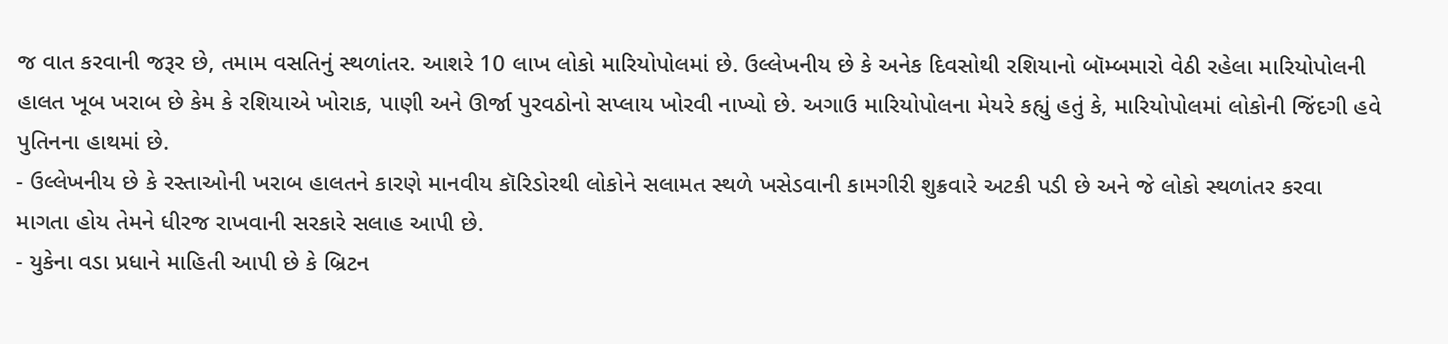જ વાત કરવાની જરૂર છે, તમામ વસતિનું સ્થળાંતર. આશરે 10 લાખ લોકો મારિયોપોલમાં છે. ઉલ્લેખનીય છે કે અનેક દિવસોથી રશિયાનો બૉમ્બમારો વેઠી રહેલા મારિયોપોલની હાલત ખૂબ ખરાબ છે કેમ કે રશિયાએ ખોરાક, પાણી અને ઊર્જા પુરવઠોનો સપ્લાય ખોરવી નાખ્યો છે. અગાઉ મારિયોપોલના મેયરે કહ્યું હતું કે, મારિયોપોલમાં લોકોની જિંદગી હવે પુતિનના હાથમાં છે.
- ઉલ્લેખનીય છે કે રસ્તાઓની ખરાબ હાલતને કારણે માનવીય કૉરિડોરથી લોકોને સલામત સ્થળે ખસેડવાની કામગીરી શુક્રવારે અટકી પડી છે અને જે લોકો સ્થળાંતર કરવા માગતા હોય તેમને ધીરજ રાખવાની સરકારે સલાહ આપી છે.
- યુકેના વડા પ્રધાને માહિતી આપી છે કે બ્રિટન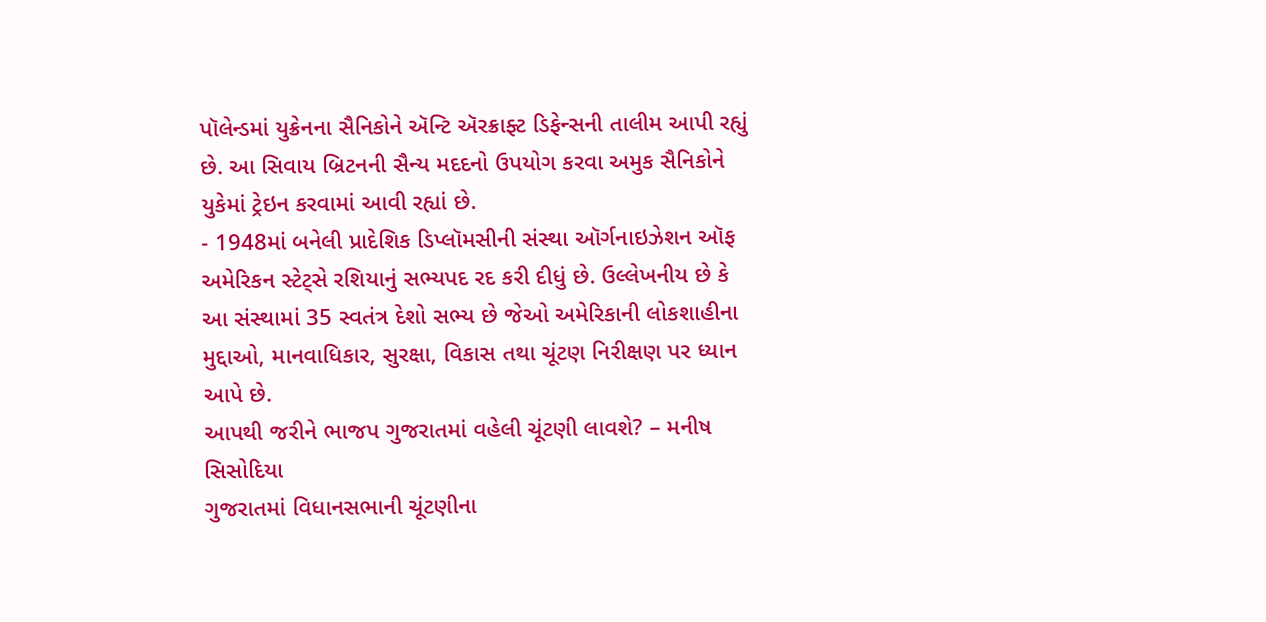પૉલેન્ડમાં યુક્રેનના સૈનિકોને ઍન્ટિ ઍરક્રાફ્ટ ડિફેન્સની તાલીમ આપી રહ્યું છે. આ સિવાય બ્રિટનની સૈન્ય મદદનો ઉપયોગ કરવા અમુક સૈનિકોને યુકેમાં ટ્રેઇન કરવામાં આવી રહ્યાં છે.
- 1948માં બનેલી પ્રાદેશિક ડિપ્લૉમસીની સંસ્થા ઑર્ગનાઇઝેશન ઑફ અમેરિકન સ્ટેટ્સે રશિયાનું સભ્યપદ રદ કરી દીધું છે. ઉલ્લેખનીય છે કે આ સંસ્થામાં 35 સ્વતંત્ર દેશો સભ્ય છે જેઓ અમેરિકાની લોકશાહીના મુદ્દાઓ, માનવાધિકાર, સુરક્ષા, વિકાસ તથા ચૂંટણ નિરીક્ષણ પર ધ્યાન આપે છે.
આપથી જરીને ભાજપ ગુજરાતમાં વહેલી ચૂંટણી લાવશે? – મનીષ સિસોદિયા
ગુજરાતમાં વિધાનસભાની ચૂંટણીના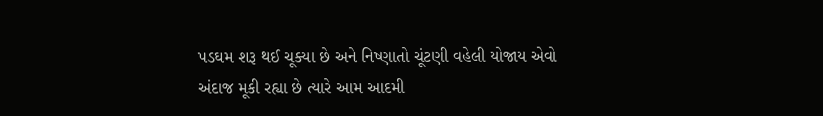પડઘમ શરૂ થઈ ચૂક્યા છે અને નિષ્ણાતો ચૂંટણી વહેલી યોજાય એવો અંદાજ મૂકી રહ્યા છે ત્યારે આમ આદમી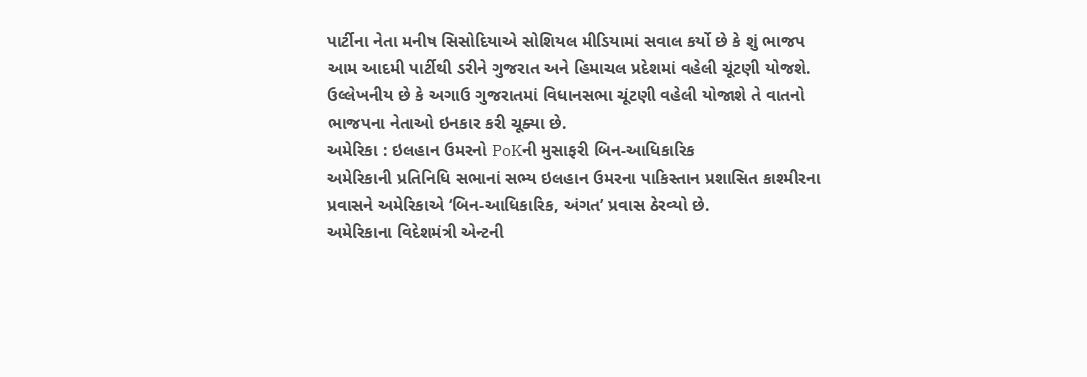પાર્ટીના નેતા મનીષ સિસોદિયાએ સોશિયલ મીડિયામાં સવાલ કર્યો છે કે શું ભાજપ આમ આદમી પાર્ટીથી ડરીને ગુજરાત અને હિમાચલ પ્રદેશમાં વહેલી ચૂંટણી યોજશે.
ઉલ્લેખનીય છે કે અગાઉ ગુજરાતમાં વિધાનસભા ચૂંટણી વહેલી યોજાશે તે વાતનો ભાજપના નેતાઓ ઇનકાર કરી ચૂક્યા છે.
અમેરિકા : ઇલહાન ઉમરનો PoKની મુસાફરી બિન-આધિકારિક
અમેરિકાની પ્રતિનિધિ સભાનાં સભ્ય ઇલહાન ઉમરના પાકિસ્તાન પ્રશાસિત કાશ્મીરના પ્રવાસને અમેરિકાએ ‘બિન-આધિકારિક, અંગત’ પ્રવાસ ઠેરવ્યો છે.
અમેરિકાના વિદેશમંત્રી એન્ટની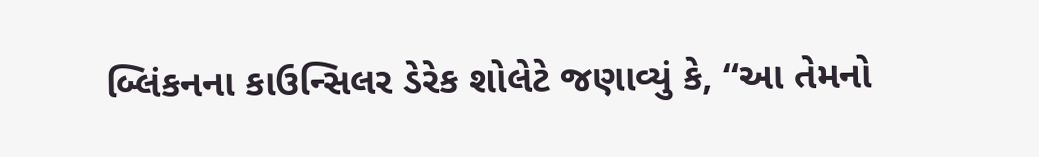બ્લિંકનના કાઉન્સિલર ડેરેક શોલેટે જણાવ્યું કે, “આ તેમનો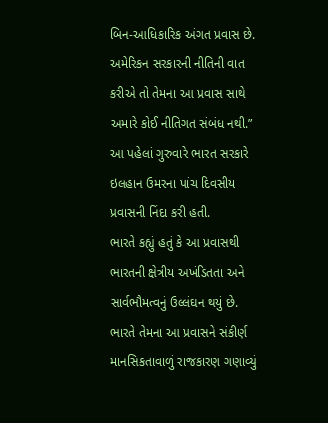બિન-આધિકારિક અંગત પ્રવાસ છે. અમેરિકન સરકારની નીતિની વાત કરીએ તો તેમના આ પ્રવાસ સાથે અમારે કોઈ નીતિગત સંબંધ નથી.”
આ પહેલાં ગુરુવારે ભારત સરકારે ઇલહાન ઉમરના પાંચ દિવસીય પ્રવાસની નિંદા કરી હતી.
ભારતે કહ્યું હતું કે આ પ્રવાસથી ભારતની ક્ષેત્રીય અખંડિતતા અને સાર્વભૌમત્વનું ઉલ્લંઘન થયું છે. ભારતે તેમના આ પ્રવાસને સંકીર્ણ માનસિકતાવાળું રાજકારણ ગણાવ્યું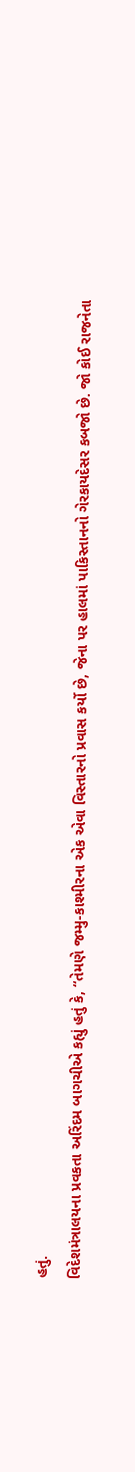હતું.
વિદેશમંત્રાલયના પ્રવકતા અરિંદમ બાગચીએ કહ્યું હતું કે, “તેમણે જમ્મુ-કાશ્મીરના એક એવા વિસ્તારનો પ્રવાસ કર્યો છે, જેના પર હાલમાં પાકિસ્તાનનો ગેરકાયદેસર કબજો છે. જો કોઈ રાજનેતા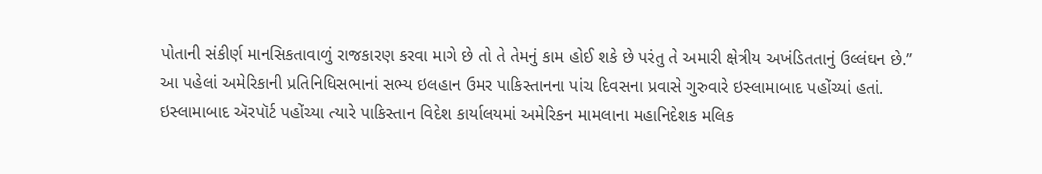પોતાની સંકીર્ણ માનસિકતાવાળું રાજકારણ કરવા માગે છે તો તે તેમનું કામ હોઈ શકે છે પરંતુ તે અમારી ક્ષેત્રીય અખંડિતતાનું ઉલ્લંઘન છે.”
આ પહેલાં અમેરિકાની પ્રતિનિધિસભાનાં સભ્ય ઇલહાન ઉમર પાકિસ્તાનના પાંચ દિવસના પ્રવાસે ગુરુવારે ઇસ્લામાબાદ પહોંચ્યાં હતાં.
ઇસ્લામાબાદ ઍરપૉર્ટ પહોંચ્યા ત્યારે પાકિસ્તાન વિદેશ કાર્યાલયમાં અમેરિકન મામલાના મહાનિદેશક મલિક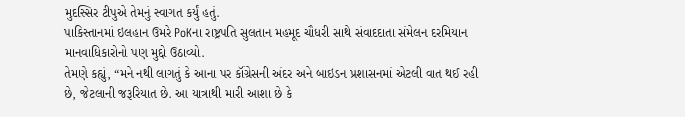મુદસ્સિર ટીપુએ તેમનું સ્વાગત કર્યું હતું.
પાકિસ્તાનમાં ઇલહાન ઉમરે PoKના રાષ્ટ્રપતિ સુલતાન મહમૂદ ચૌધરી સાથે સંવાદદાતા સંમેલન દરમિયાન માનવાધિકારોનો પણ મુદ્દો ઉઠાવ્યો.
તેમણે કહ્યું, “મને નથી લાગતું કે આના પર કૉંગ્રેસની અંદર અને બાઇડન પ્રશાસનમાં એટલી વાત થઈ રહી છે, જેટલાની જરૂરિયાત છે. આ યાત્રાથી મારી આશા છે કે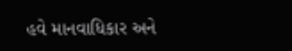હવે માનવાધિકાર અને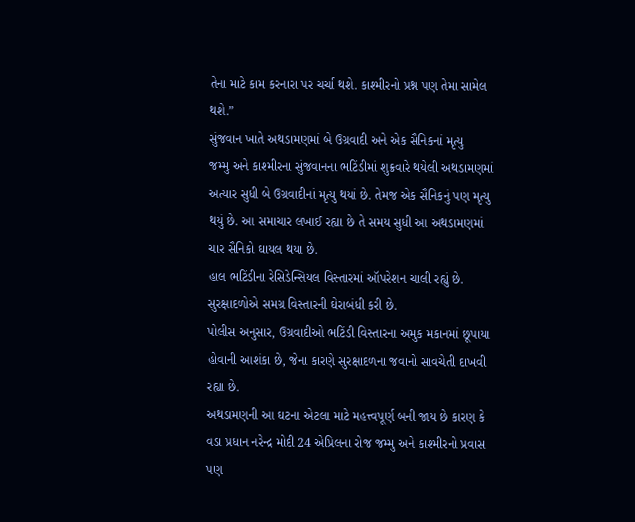તેના માટે કામ કરનારા પર ચર્ચા થશે. કાશ્મીરનો પ્રશ્ન પણ તેમા સામેલ થશે.”
સુંજવાન ખાતે અથડામણમાં બે ઉગ્રવાદી અને એક સૈનિકનાં મૃત્યુ
જમ્મુ અને કાશ્મીરના સુંજવાનના ભટિંડીમાં શુક્રવારે થયેલી અથડામણમાં અત્યાર સુધી બે ઉગ્રવાદીનાં મૃત્યુ થયાં છે. તેમજ એક સૈનિકનું પણ મૃત્યુ થયું છે. આ સમાચાર લખાઈ રહ્યા છે તે સમય સુધી આ અથડામણમાં ચાર સૈનિકો ઘાયલ થયા છે.
હાલ ભટિંડીના રેસિડેન્સિયલ વિસ્તારમાં ઑપરેશન ચાલી રહ્યું છે. સુરક્ષાદળોએ સમગ્ર વિસ્તારની ઘેરાબંધી કરી છે.
પોલીસ અનુસાર, ઉગ્રવાદીઓ ભટિંડી વિસ્તારના અમુક મકાનમાં છૂપાયા હોવાની આશંકા છે, જેના કારણે સુરક્ષાદળના જવાનો સાવચેતી દાખવી રહ્યા છે.
અથડામણની આ ઘટના એટલા માટે મહત્ત્વપૂર્ણ બની જાય છે કારણ કે વડા પ્રધાન નરેન્દ્ર મોદી 24 એપ્રિલના રોજ જમ્મુ અને કાશ્મીરનો પ્રવાસ પણ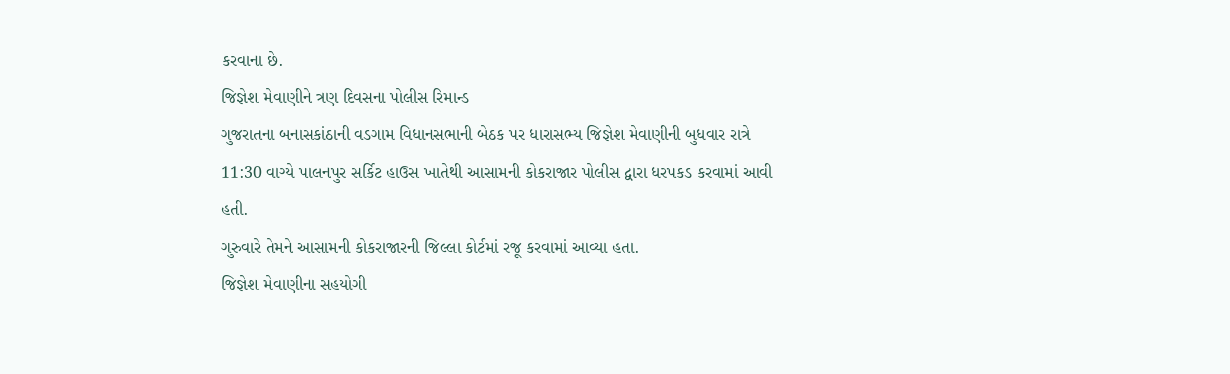કરવાના છે.
જિજ્ઞેશ મેવાણીને ત્રણ દિવસના પોલીસ રિમાન્ડ
ગુજરાતના બનાસકાંઠાની વડગામ વિધાનસભાની બેઠક પર ધારાસભ્ય જિજ્ઞેશ મેવાણીની બુધવાર રાત્રે 11:30 વાગ્યે પાલનપુર સર્કિટ હાઉસ ખાતેથી આસામની કોકરાજાર પોલીસ દ્વારા ધરપકડ કરવામાં આવી હતી.
ગુરુવારે તેમને આસામની કોકરાજારની જિલ્લા કોર્ટમાં રજૂ કરવામાં આવ્યા હતા.
જિજ્ઞેશ મેવાણીના સહયોગી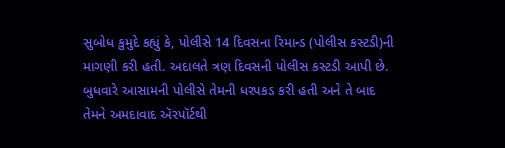સુબોધ કુમુદે કહ્યું કે, પોલીસે 14 દિવસના રિમાન્ડ (પોલીસ કસ્ટડી)ની માગણી કરી હતી. અદાલતે ત્રણ દિવસની પોલીસ કસ્ટડી આપી છે.
બુધવારે આસામની પોલીસે તેમની ધરપકડ કરી હતી અને તે બાદ તેમને અમદાવાદ ઍરપૉર્ટથી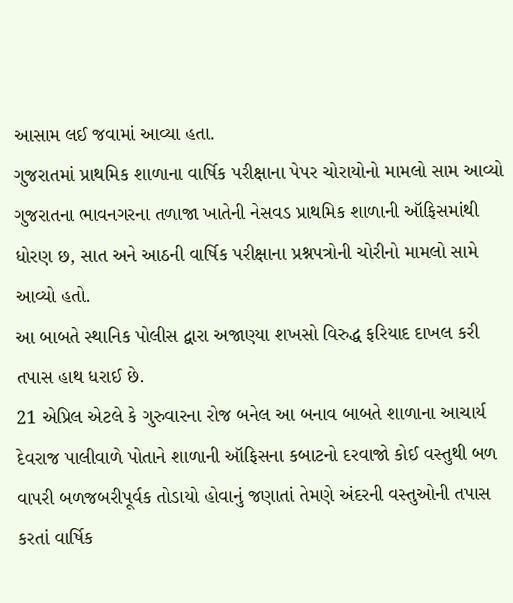આસામ લઈ જવામાં આવ્યા હતા.
ગુજરાતમાં પ્રાથમિક શાળાના વાર્ષિક પરીક્ષાના પેપર ચોરાયોનો મામલો સામ આવ્યો
ગુજરાતના ભાવનગરના તળાજા ખાતેની નેસવડ પ્રાથમિક શાળાની ઑફિસમાંથી ધોરણ છ, સાત અને આઠની વાર્ષિક પરીક્ષાના પ્રશ્નપત્રોની ચોરીનો મામલો સામે આવ્યો હતો.
આ બાબતે સ્થાનિક પોલીસ દ્વારા અજાણ્યા શખસો વિરુદ્ધ ફરિયાદ દાખલ કરી તપાસ હાથ ધરાઈ છે.
21 એપ્રિલ એટલે કે ગુરુવારના રોજ બનેલ આ બનાવ બાબતે શાળાના આચાર્ય દેવરાજ પાલીવાળે પોતાને શાળાની ઑફિસના કબાટનો દરવાજો કોઈ વસ્તુથી બળ વાપરી બળજબરીપૂર્વક તોડાયો હોવાનું જણાતાં તેમણે અંદરની વસ્તુઓની તપાસ કરતાં વાર્ષિક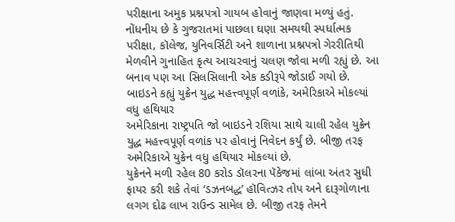પરીક્ષાના અમુક પ્રશ્નપત્રો ગાયબ હોવાનું જાણવા મળ્યું હતું.
નોંધનીય છે કે ગુજરાતમાં પાછલા ઘણા સમયથી સ્પર્ધાત્મક પરીક્ષા, કૉલેજ, યુનિવર્સિટી અને શાળાના પ્રશ્નપત્રો ગેરરીતિથી મેળવીને ગુનાહિત કૃત્ય આચરવાનું ચલણ જોવા મળી રહ્યું છે. આ બનાવ પણ આ સિલસિલાની એક કડીરૂપે જોડાઈ ગયો છે.
બાઇડને કહ્યું યુક્રેન યુદ્ધ મહત્ત્વપૂર્ણ વળાંકે, અમેરિકાએ મોકલ્યાં વધુ હથિયાર
અમેરિકાના રાષ્ટ્રપતિ જો બાઇડને રશિયા સાથે ચાલી રહેલ યુક્રેન યુદ્ધ મહત્ત્વપૂર્ણ વળાંક પર હોવાનું નિવેદન કર્યું છે. બીજી તરફ અમેરિકાએ યુક્રેન વધુ હથિયાર મોકલ્યાં છે.
યુક્રેનને મળી રહેલ 80 કરોડ ડૉલરના પૅકેજમાં લાંબા અંતર સુધી ફાયર કરી શકે તેવાં ‘ડઝનબદ્ધ’ હૉવિત્ઝર તોપ અને દારૂગોળાના લગગ દોઢ લાખ રાઉન્ડ સામેલ છે. બીજી તરફ તેમને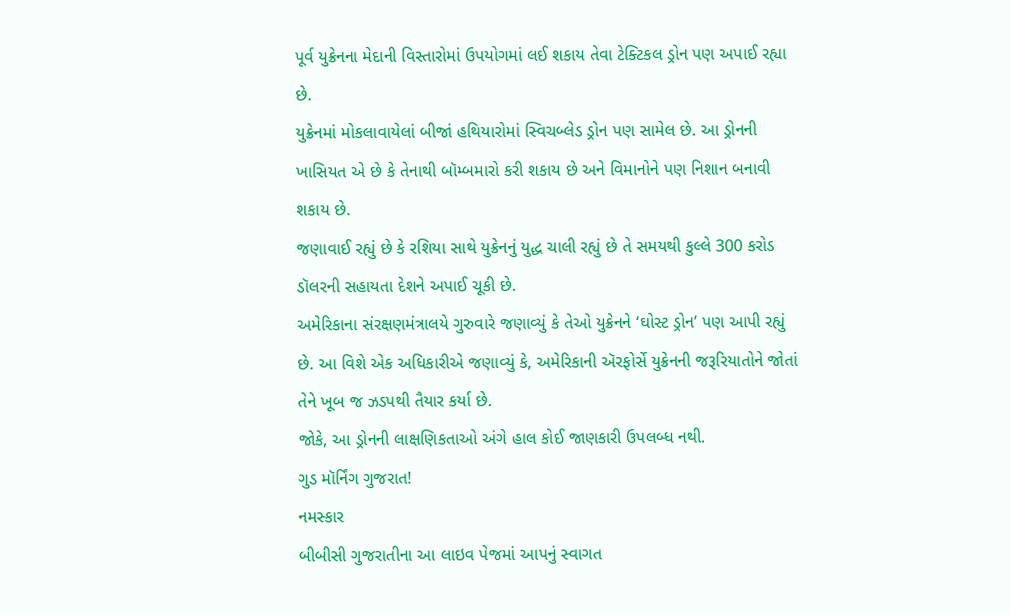પૂર્વ યુક્રેનના મેદાની વિસ્તારોમાં ઉપયોગમાં લઈ શકાય તેવા ટેક્ટિકલ ડ્રોન પણ અપાઈ રહ્યા છે.
યુક્રેનમાં મોકલાવાયેલાં બીજાં હથિયારોમાં સ્વિચબ્લેડ ડ્રોન પણ સામેલ છે. આ ડ્રોનની ખાસિયત એ છે કે તેનાથી બૉમ્બમારો કરી શકાય છે અને વિમાનોને પણ નિશાન બનાવી શકાય છે.
જણાવાઈ રહ્યું છે કે રશિયા સાથે યુક્રેનનું યુદ્ધ ચાલી રહ્યું છે તે સમયથી કુલ્લે 300 કરોડ ડૉલરની સહાયતા દેશને અપાઈ ચૂકી છે.
અમેરિકાના સંરક્ષણમંત્રાલયે ગુરુવારે જણાવ્યું કે તેઓ યુક્રેનને ‘ઘોસ્ટ ડ્રોન’ પણ આપી રહ્યું છે. આ વિશે એક અધિકારીએ જણાવ્યું કે, અમેરિકાની ઍરફોર્સે યુક્રેનની જરૂરિયાતોને જોતાં તેને ખૂબ જ ઝડપથી તૈયાર કર્યા છે.
જોકે, આ ડ્રોનની લાક્ષણિકતાઓ અંગે હાલ કોઈ જાણકારી ઉપલબ્ધ નથી.
ગુડ મૉર્નિંગ ગુજરાત!
નમસ્કાર
બીબીસી ગુજરાતીના આ લાઇવ પેજમાં આપનું સ્વાગત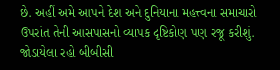છે. અહીં અમે આપને દેશ અને દુનિયાના મહત્ત્વના સમાચારો ઉપરાંત તેની આસપાસનો વ્યાપક દૃષ્ટિકોણ પણ રજૂ કરીશું. જોડાયેલા રહો બીબીસી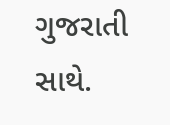ગુજરાતી સાથે.